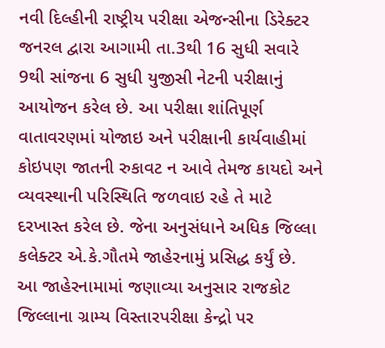નવી દિલ્હીની રાષ્ટ્રીય પરીક્ષા એજન્સીના ડિરેક્ટર જનરલ દ્વારા આગામી તા.3થી 16 સુધી સવારે 9થી સાંજના 6 સુધી યુજીસી નેટની પરીક્ષાનું આયોજન કરેલ છે. આ પરીક્ષા શાંતિપૂર્ણ વાતાવરણમાં યોજાઇ અને પરીક્ષાની કાર્યવાહીમાં કોઇપણ જાતની રુકાવટ ન આવે તેમજ કાયદો અને વ્યવસ્થાની પરિસ્થિતિ જળવાઇ રહે તે માટે દરખાસ્ત કરેલ છે. જેના અનુસંધાને અધિક જિલ્લા કલેક્ટર એ.કે.ગૌતમે જાહેરનામું પ્રસિદ્ધ કર્યું છે.
આ જાહેરનામામાં જણાવ્યા અનુસાર રાજકોટ જિલ્લાના ગ્રામ્ય વિસ્તારપરીક્ષા કેન્દ્રો પર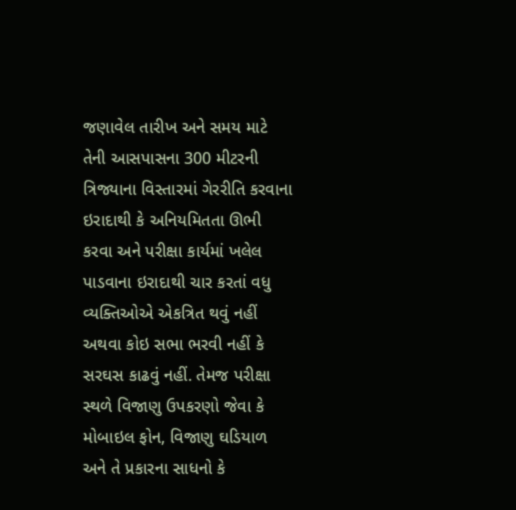જણાવેલ તારીખ અને સમય માટે તેની આસપાસના 300 મીટરની ત્રિજ્યાના વિસ્તારમાં ગેરરીતિ કરવાના ઇરાદાથી કે અનિયમિતતા ઊભી કરવા અને પરીક્ષા કાર્યમાં ખલેલ પાડવાના ઇરાદાથી ચાર કરતાં વધુ વ્યક્તિઓએ એકત્રિત થવું નહીં અથવા કોઇ સભા ભરવી નહીં કે સરઘસ કાઢવું નહીં. તેમજ પરીક્ષા સ્થળે વિજાણુ ઉપકરણો જેવા કે મોબાઇલ ફોન, વિજાણુ ઘડિયાળ અને તે પ્રકારના સાધનો કે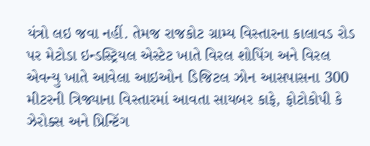યંત્રો લઇ જવા નહીં. તેમજ રાજકોટ ગ્રામ્ય વિસ્તારના કાલાવડ રોડ પર મેટોડા ઇન્ડસ્ટ્રિયલ એસ્ટેટ ખાતે વિરલ શોપિંગ અને વિરલ એવન્યુ ખાતે આવેલા આઇઓન ડિજિટલ ઝોન આસપાસના 300 મીટરની ત્રિજ્યાના વિસ્તારમાં આવતા સાયબર કાફે, ફોટોકોપી કે ઝેરોક્સ અને પ્રિન્ટિંગ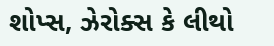શોપ્સ, ઝેરોક્સ કે લીથો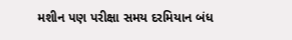મશીન પણ પરીક્ષા સમય દરમિયાન બંધ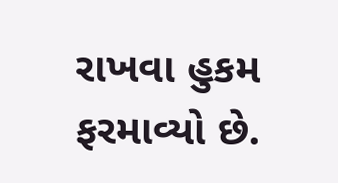રાખવા હુકમ ફરમાવ્યો છે.